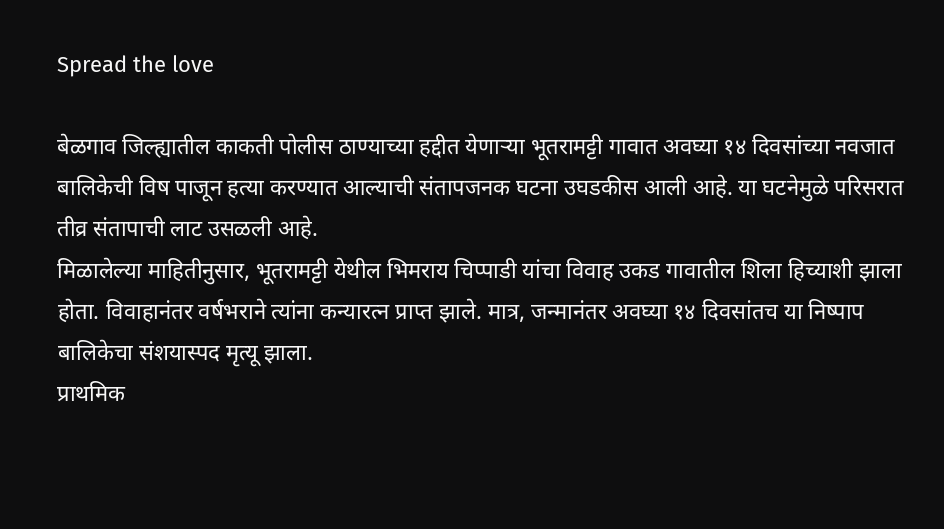Spread the love

बेळगाव जिल्ह्यातील काकती पोलीस ठाण्याच्या हद्दीत येणाऱ्या भूतरामट्टी गावात अवघ्या १४ दिवसांच्या नवजात बालिकेची विष पाजून हत्या करण्यात आल्याची संतापजनक घटना उघडकीस आली आहे. या घटनेमुळे परिसरात तीव्र संतापाची लाट उसळली आहे.
मिळालेल्या माहितीनुसार, भूतरामट्टी येथील भिमराय चिप्पाडी यांचा विवाह उकड गावातील शिला हिच्याशी झाला होता. विवाहानंतर वर्षभराने त्यांना कन्यारत्न प्राप्त झाले. मात्र, जन्मानंतर अवघ्या १४ दिवसांतच या निष्पाप बालिकेचा संशयास्पद मृत्यू झाला.
प्राथमिक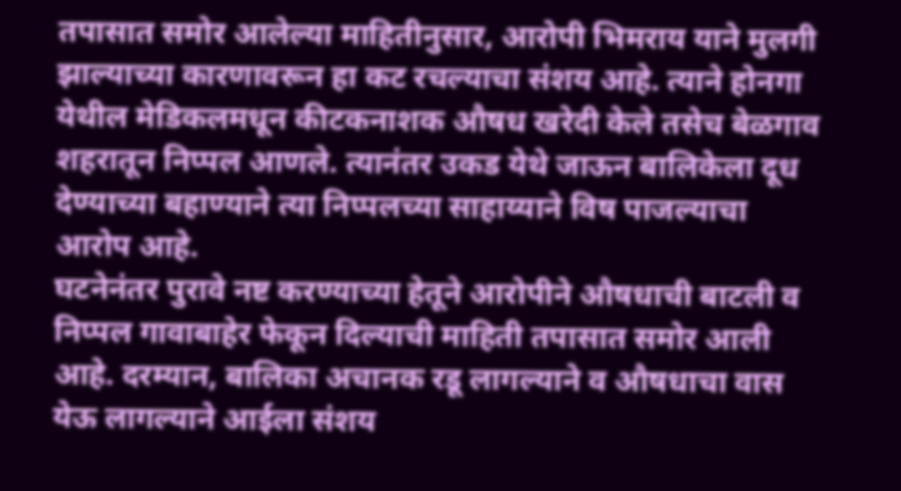तपासात समोर आलेल्या माहितीनुसार, आरोपी भिमराय याने मुलगी झाल्याच्या कारणावरून हा कट रचल्याचा संशय आहे. त्याने होनगा येथील मेडिकलमधून कीटकनाशक औषध खरेदी केले तसेच बेळगाव शहरातून निप्पल आणले. त्यानंतर उकड येथे जाऊन बालिकेला दूध देण्याच्या बहाण्याने त्या निप्पलच्या साहाय्याने विष पाजल्याचा आरोप आहे.
घटनेनंतर पुरावे नष्ट करण्याच्या हेतूने आरोपीने औषधाची बाटली व निप्पल गावाबाहेर फेकून दिल्याची माहिती तपासात समोर आली आहे. दरम्यान, बालिका अचानक रडू लागल्याने व औषधाचा वास येऊ लागल्याने आईला संशय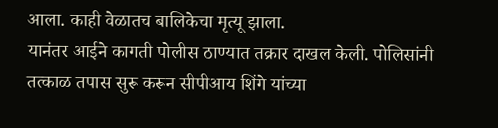आला. काही वेळातच बालिकेचा मृत्यू झाला.
यानंतर आईने कागती पोलीस ठाण्यात तक्रार दाखल केली. पोलिसांनी तत्काळ तपास सुरू करून सीपीआय शिंगे यांच्या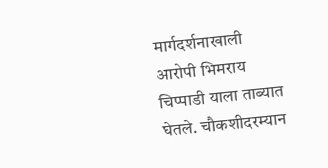मार्गदर्शनाखाली आरोपी भिमराय चिप्पाडी याला ताब्यात घेतले. चौकशीदरम्यान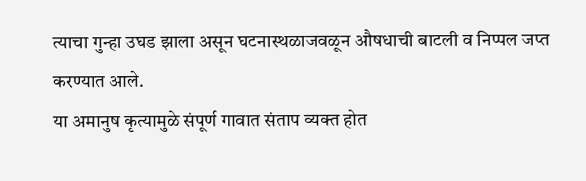त्याचा गुन्हा उघड झाला असून घटनास्थळाजवळून औषधाची बाटली व निप्पल जप्त करण्यात आले.
या अमानुष कृत्यामुळे संपूर्ण गावात संताप व्यक्त होत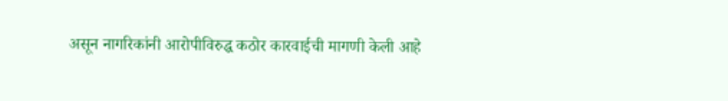असून नागरिकांनी आरोपीविरुद्ध कठोर कारवाईची मागणी केली आहे